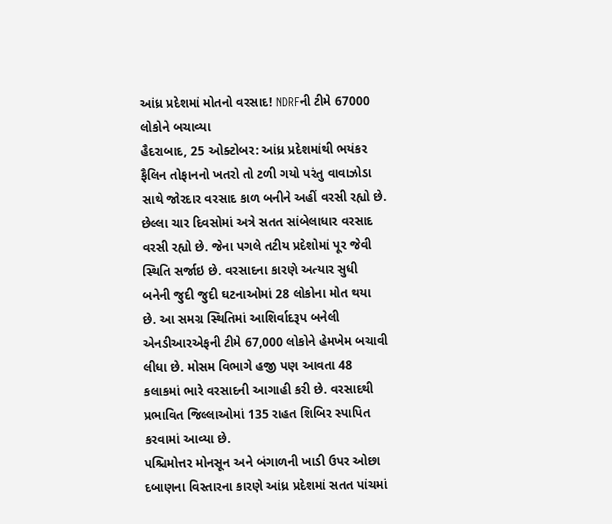આંધ્ર પ્રદેશમાં મોતનો વરસાદ! NDRFની ટીમે 67000 લોકોને બચાવ્યા
હૈદરાબાદ, 25 ઓક્ટોબર: આંધ્ર પ્રદેશમાંથી ભયંકર ફૈલિન તોફાનનો ખતરો તો ટળી ગયો પરંતુ વાવાઝોડા સાથે જોરદાર વરસાદ કાળ બનીને અહીં વરસી રહ્યો છે. છેલ્લા ચાર દિવસોમાં અત્રે સતત સાંબેલાધાર વરસાદ વરસી રહ્યો છે. જેના પગલે તટીય પ્રદેશોમાં પૂર જેવી સ્થિતિ સર્જાઇ છે. વરસાદના કારણે અત્યાર સુધી બનેની જુદી જુદી ઘટનાઓમાં 28 લોકોના મોત થયા છે. આ સમગ્ર સ્થિતિમાં આશિર્વાદરૂપ બનેલી એનડીઆરએફની ટીમે 67,000 લોકોને હેમખેમ બચાવી લીધા છે. મોસમ વિભાગે હજી પણ આવતા 48 કલાકમાં ભારે વરસાદની આગાહી કરી છે. વરસાદથી પ્રભાવિત જિલ્લાઓમાં 135 રાહત શિબિર સ્પાપિત કરવામાં આવ્યા છે.
પશ્ચિમોત્તર મોનસૂન અને બંગાળની ખાડી ઉપર ઓછા દબાણના વિસ્તારના કારણે આંધ્ર પ્રદેશમાં સતત પાંચમાં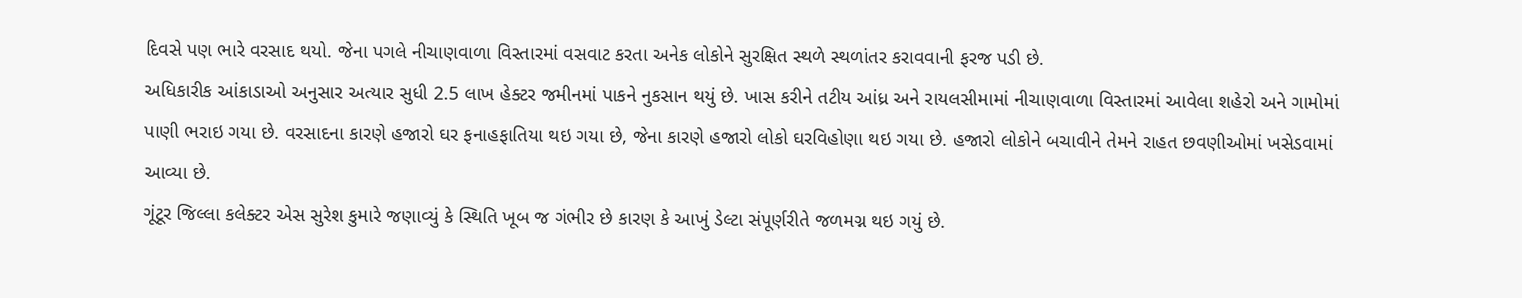દિવસે પણ ભારે વરસાદ થયો. જેના પગલે નીચાણવાળા વિસ્તારમાં વસવાટ કરતા અનેક લોકોને સુરક્ષિત સ્થળે સ્થળાંતર કરાવવાની ફરજ પડી છે.
અધિકારીક આંકાડાઓ અનુસાર અત્યાર સુધી 2.5 લાખ હેક્ટર જમીનમાં પાકને નુકસાન થયું છે. ખાસ કરીને તટીય આંધ્ર અને રાયલસીમામાં નીચાણવાળા વિસ્તારમાં આવેલા શહેરો અને ગામોમાં પાણી ભરાઇ ગયા છે. વરસાદના કારણે હજારો ઘર ફનાહફાતિયા થઇ ગયા છે, જેના કારણે હજારો લોકો ઘરવિહોણા થઇ ગયા છે. હજારો લોકોને બચાવીને તેમને રાહત છવણીઓમાં ખસેડવામાં આવ્યા છે.
ગૂંટૂર જિલ્લા કલેક્ટર એસ સુરેશ કુમારે જણાવ્યું કે સ્થિતિ ખૂબ જ ગંભીર છે કારણ કે આખું ડેલ્ટા સંપૂર્ણરીતે જળમગ્ન થઇ ગયું છે.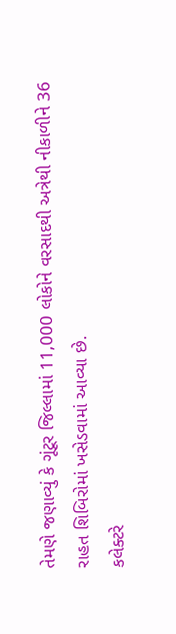તેમણે જણાવ્યું કે ગૂંટૂર જિલ્લામાં 11,000 લોકોને વરસાદથી અત્રેથી નીકાળીને 36 રાહત શિબિરોમાં ખસેડવામાં આવ્યા છે.
કલેક્ટરે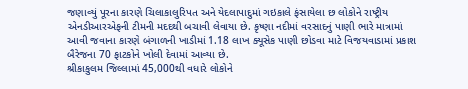જણાવ્યું પૂરના કારણે ચિલાકાલુરિપત અને યેદલાપાદુમાં ગઇકાલે ફંસાયેલા છ લોકોને રાષ્ટ્રીય એનડીઆરએફની ટીમની મદદથી બચાવી લેવાયા છે. કૃષ્ણા નદીમાં વરસાદનું પાણી ભારે માત્રામાં આવી જવાના કારણે બંગાળની ખાડીમાં 1.18 લાખ ક્યૂસેક પાણી છોડવા માટે વિજયવાડામાં પ્રકાશ બૈરેજના 70 ફાટકોને ખોલી દેવામાં આવ્યા છે.
શ્રીકાકુલમ જિલ્લામાં 45,000થી વધારે લોકોને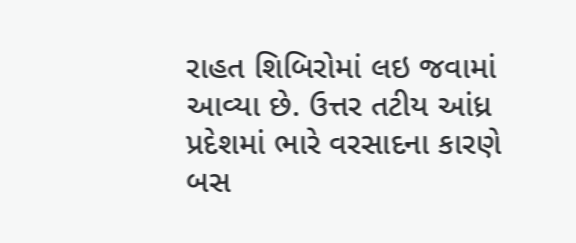રાહત શિબિરોમાં લઇ જવામાં આવ્યા છે. ઉત્તર તટીય આંધ્ર પ્રદેશમાં ભારે વરસાદના કારણે બસ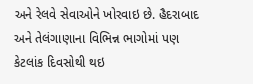અને રેલવે સેવાઓને ખોરવાઇ છે. હૈદરાબાદ અને તેલંગાણાના વિભિન્ન ભાગોમાં પણ કેટલાંક દિવસોથી થઇ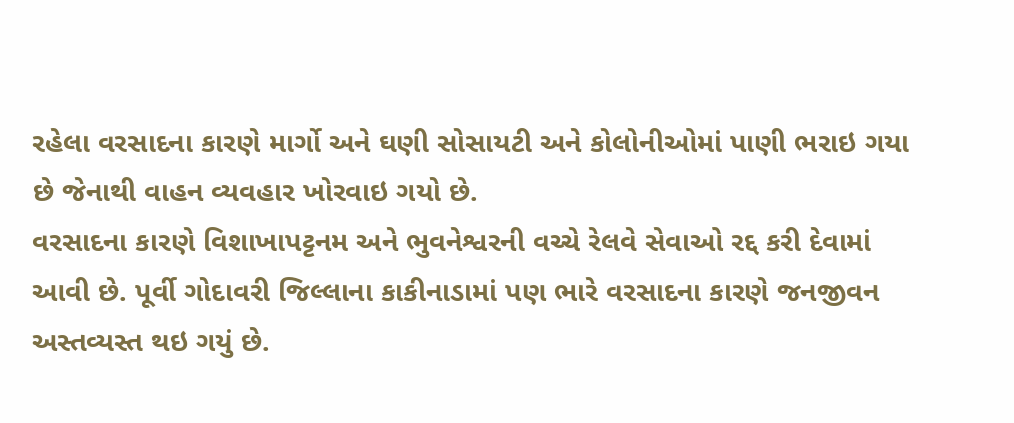રહેલા વરસાદના કારણે માર્ગો અને ઘણી સોસાયટી અને કોલોનીઓમાં પાણી ભરાઇ ગયા છે જેનાથી વાહન વ્યવહાર ખોરવાઇ ગયો છે.
વરસાદના કારણે વિશાખાપટ્ટનમ અને ભુવનેશ્વરની વચ્ચે રેલવે સેવાઓ રદ્દ કરી દેવામાં આવી છે. પૂર્વી ગોદાવરી જિલ્લાના કાકીનાડામાં પણ ભારે વરસાદના કારણે જનજીવન અસ્તવ્યસ્ત થઇ ગયું છે.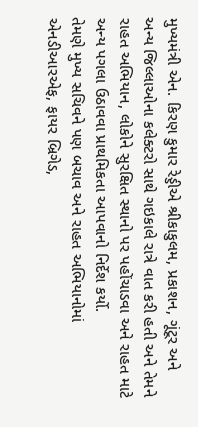મુખ્યમંત્રી એન. કિરણ કુમાર રેડ્ડીએ શ્રીકાકુલમ, પ્રકાશન, ગૂંટૂર અને અન્ય જિલ્લાઓના કલેક્ટરો સાથે ગઇકાલે રાત્રે વાત કરી હતી અને તેમને રાહત અભિયાન, લોકોને સુરક્ષિત સ્થાનો પર પહોંચાડવા અને રાહત માટે અન્ય પગલા ઉઠાવવા પ્રાથમિકતા આપવાનો નિર્દેશ કર્યો.
તેમણે મુખ્ય સચિવને પણ બચાવ અને રાહત અભિયાનોમાં એનડીઆરએફ, ફાયર બ્રિગેડ,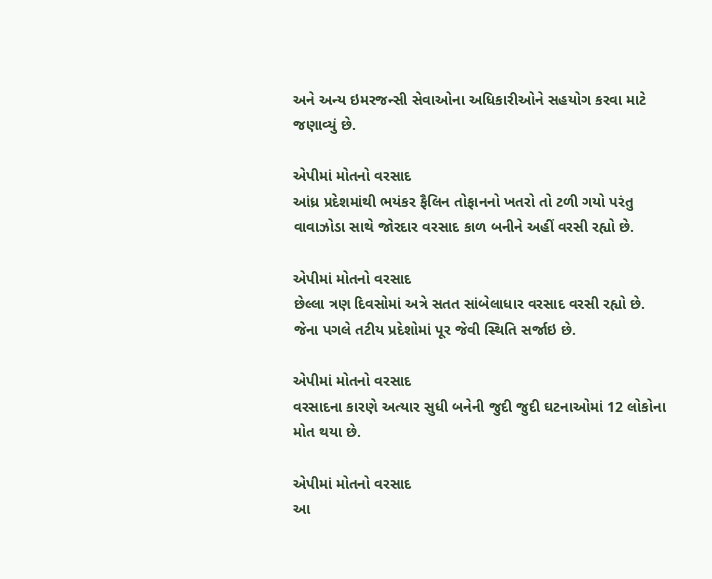અને અન્ય ઇમરજન્સી સેવાઓના અધિકારીઓને સહયોગ કરવા માટે જણાવ્યું છે.

એપીમાં મોતનો વરસાદ
આંધ્ર પ્રદેશમાંથી ભયંકર ફૈલિન તોફાનનો ખતરો તો ટળી ગયો પરંતુ વાવાઝોડા સાથે જોરદાર વરસાદ કાળ બનીને અહીં વરસી રહ્યો છે.

એપીમાં મોતનો વરસાદ
છેલ્લા ત્રણ દિવસોમાં અત્રે સતત સાંબેલાધાર વરસાદ વરસી રહ્યો છે. જેના પગલે તટીય પ્રદેશોમાં પૂર જેવી સ્થિતિ સર્જાઇ છે.

એપીમાં મોતનો વરસાદ
વરસાદના કારણે અત્યાર સુધી બનેની જુદી જુદી ઘટનાઓમાં 12 લોકોના મોત થયા છે.

એપીમાં મોતનો વરસાદ
આ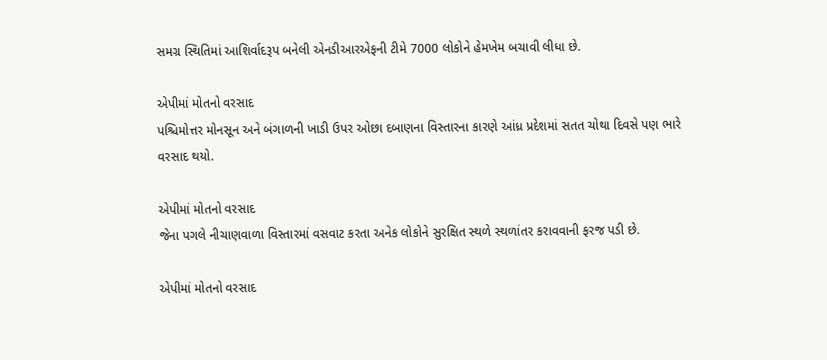સમગ્ર સ્થિતિમાં આશિર્વાદરૂપ બનેલી એનડીઆરએફની ટીમે 7000 લોકોને હેમખેમ બચાવી લીધા છે.

એપીમાં મોતનો વરસાદ
પશ્ચિમોત્તર મોનસૂન અને બંગાળની ખાડી ઉપર ઓછા દબાણના વિસ્તારના કારણે આંધ્ર પ્રદેશમાં સતત ચોથા દિવસે પણ ભારે વરસાદ થયો.

એપીમાં મોતનો વરસાદ
જેના પગલે નીચાણવાળા વિસ્તારમાં વસવાટ કરતા અનેક લોકોને સુરક્ષિત સ્થળે સ્થળાંતર કરાવવાની ફરજ પડી છે.

એપીમાં મોતનો વરસાદ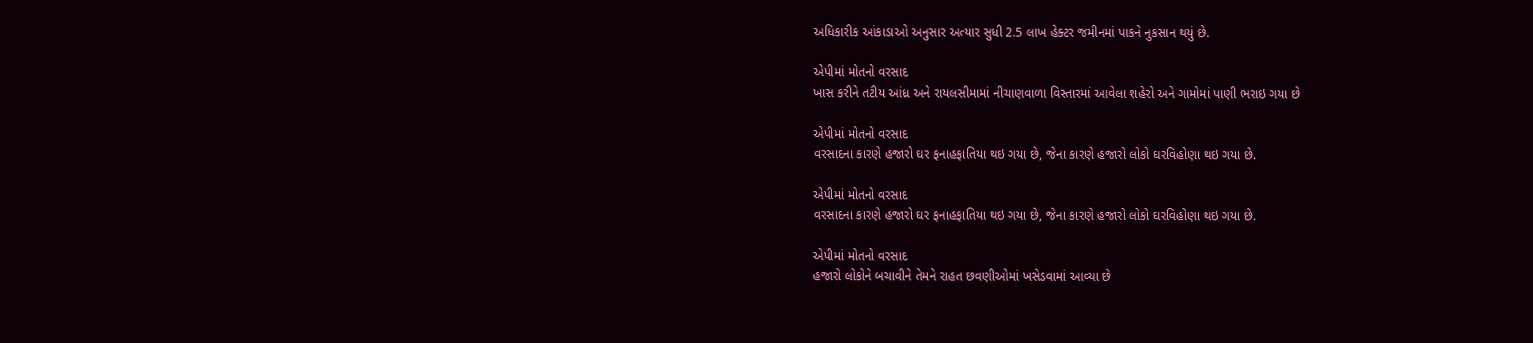અધિકારીક આંકાડાઓ અનુસાર અત્યાર સુધી 2.5 લાખ હેક્ટર જમીનમાં પાકને નુકસાન થયું છે.

એપીમાં મોતનો વરસાદ
ખાસ કરીને તટીય આંધ્ર અને રાયલસીમામાં નીચાણવાળા વિસ્તારમાં આવેલા શહેરો અને ગામોમાં પાણી ભરાઇ ગયા છે

એપીમાં મોતનો વરસાદ
વરસાદના કારણે હજારો ઘર ફનાહફાતિયા થઇ ગયા છે, જેના કારણે હજારો લોકો ઘરવિહોણા થઇ ગયા છે.

એપીમાં મોતનો વરસાદ
વરસાદના કારણે હજારો ઘર ફનાહફાતિયા થઇ ગયા છે, જેના કારણે હજારો લોકો ઘરવિહોણા થઇ ગયા છે.

એપીમાં મોતનો વરસાદ
હજારો લોકોને બચાવીને તેમને રાહત છવણીઓમાં ખસેડવામાં આવ્યા છે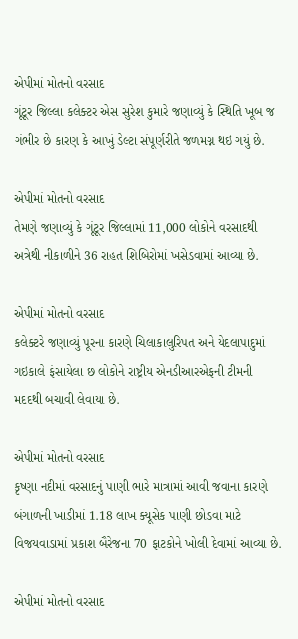એપીમાં મોતનો વરસાદ
ગૂંટૂર જિલ્લા કલેક્ટર એસ સુરેશ કુમારે જણાવ્યું કે સ્થિતિ ખૂબ જ ગંભીર છે કારણ કે આખું ડેલ્ટા સંપૂર્ણરીતે જળમગ્ન થઇ ગયું છે.

એપીમાં મોતનો વરસાદ
તેમણે જણાવ્યું કે ગૂંટૂર જિલ્લામાં 11,000 લોકોને વરસાદથી અત્રેથી નીકાળીને 36 રાહત શિબિરોમાં ખસેડવામાં આવ્યા છે.

એપીમાં મોતનો વરસાદ
કલેક્ટરે જણાવ્યું પૂરના કારણે ચિલાકાલુરિપત અને યેદલાપાદુમાં ગઇકાલે ફંસાયેલા છ લોકોને રાષ્ટ્રીય એનડીઆરએફની ટીમની મદદથી બચાવી લેવાયા છે.

એપીમાં મોતનો વરસાદ
કૃષ્ણા નદીમાં વરસાદનું પાણી ભારે માત્રામાં આવી જવાના કારણે બંગાળની ખાડીમાં 1.18 લાખ ક્યૂસેક પાણી છોડવા માટે વિજયવાડામાં પ્રકાશ બૈરેજના 70 ફાટકોને ખોલી દેવામાં આવ્યા છે.

એપીમાં મોતનો વરસાદ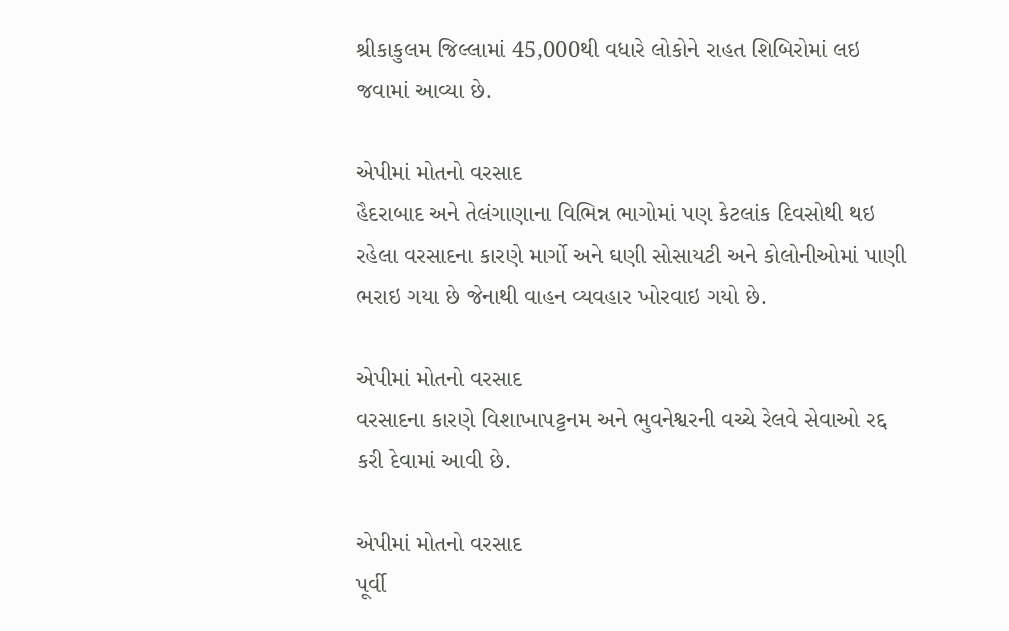શ્રીકાકુલમ જિલ્લામાં 45,000થી વધારે લોકોને રાહત શિબિરોમાં લઇ જવામાં આવ્યા છે.

એપીમાં મોતનો વરસાદ
હૈદરાબાદ અને તેલંગાણાના વિભિન્ન ભાગોમાં પણ કેટલાંક દિવસોથી થઇ રહેલા વરસાદના કારણે માર્ગો અને ઘણી સોસાયટી અને કોલોનીઓમાં પાણી ભરાઇ ગયા છે જેનાથી વાહન વ્યવહાર ખોરવાઇ ગયો છે.

એપીમાં મોતનો વરસાદ
વરસાદના કારણે વિશાખાપટ્ટનમ અને ભુવનેશ્વરની વચ્ચે રેલવે સેવાઓ રદ્દ કરી દેવામાં આવી છે.

એપીમાં મોતનો વરસાદ
પૂર્વી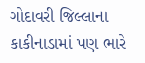ગોદાવરી જિલ્લાના કાકીનાડામાં પણ ભારે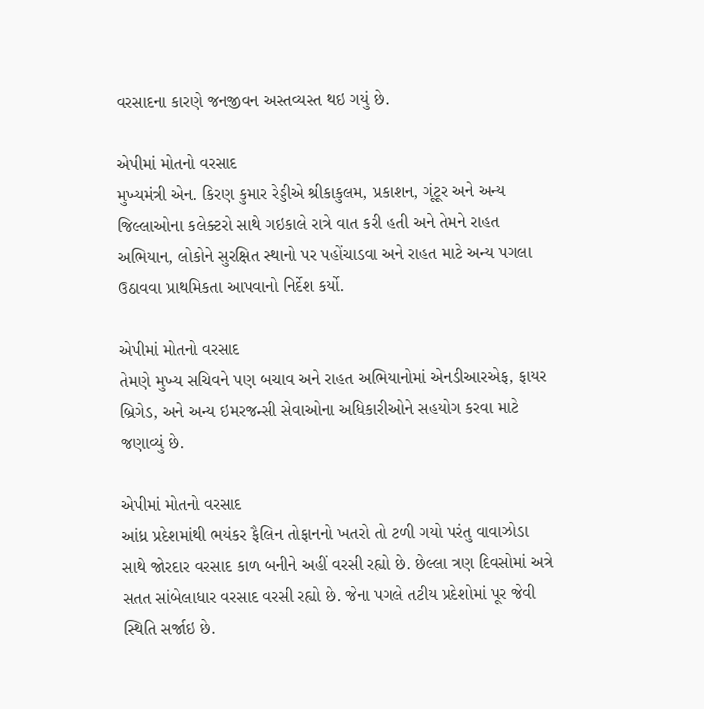વરસાદના કારણે જનજીવન અસ્તવ્યસ્ત થઇ ગયું છે.

એપીમાં મોતનો વરસાદ
મુખ્યમંત્રી એન. કિરણ કુમાર રેડ્ડીએ શ્રીકાકુલમ, પ્રકાશન, ગૂંટૂર અને અન્ય જિલ્લાઓના કલેક્ટરો સાથે ગઇકાલે રાત્રે વાત કરી હતી અને તેમને રાહત અભિયાન, લોકોને સુરક્ષિત સ્થાનો પર પહોંચાડવા અને રાહત માટે અન્ય પગલા ઉઠાવવા પ્રાથમિકતા આપવાનો નિર્દેશ કર્યો.

એપીમાં મોતનો વરસાદ
તેમણે મુખ્ય સચિવને પણ બચાવ અને રાહત અભિયાનોમાં એનડીઆરએફ, ફાયર બ્રિગેડ, અને અન્ય ઇમરજન્સી સેવાઓના અધિકારીઓને સહયોગ કરવા માટે જણાવ્યું છે.

એપીમાં મોતનો વરસાદ
આંધ્ર પ્રદેશમાંથી ભયંકર ફૈલિન તોફાનનો ખતરો તો ટળી ગયો પરંતુ વાવાઝોડા સાથે જોરદાર વરસાદ કાળ બનીને અહીં વરસી રહ્યો છે. છેલ્લા ત્રણ દિવસોમાં અત્રે સતત સાંબેલાધાર વરસાદ વરસી રહ્યો છે. જેના પગલે તટીય પ્રદેશોમાં પૂર જેવી સ્થિતિ સર્જાઇ છે.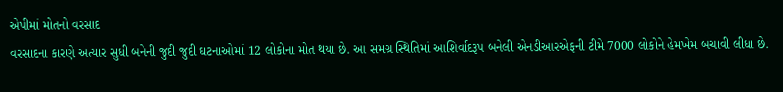એપીમાં મોતનો વરસાદ
વરસાદના કારણે અત્યાર સુધી બનેની જુદી જુદી ઘટનાઓમાં 12 લોકોના મોત થયા છે. આ સમગ્ર સ્થિતિમાં આશિર્વાદરૂપ બનેલી એનડીઆરએફની ટીમે 7000 લોકોને હેમખેમ બચાવી લીધા છે.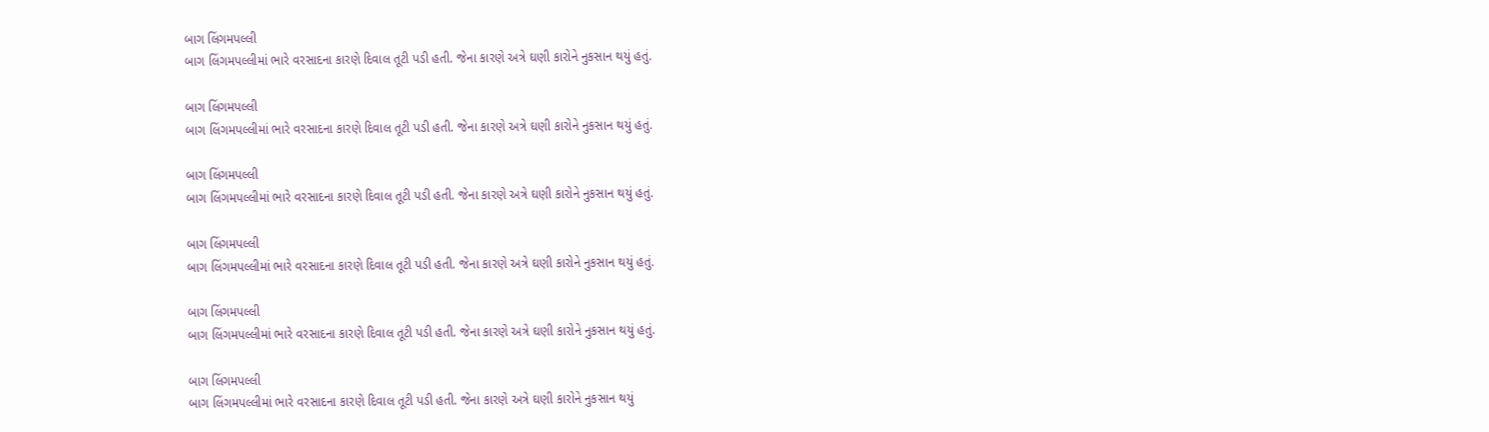બાગ લિંગમપલ્લી
બાગ લિંગમપલ્લીમાં ભારે વરસાદના કારણે દિવાલ તૂટી પડી હતી. જેના કારણે અત્રે ઘણી કારોને નુકસાન થયું હતું.

બાગ લિંગમપલ્લી
બાગ લિંગમપલ્લીમાં ભારે વરસાદના કારણે દિવાલ તૂટી પડી હતી. જેના કારણે અત્રે ઘણી કારોને નુકસાન થયું હતું.

બાગ લિંગમપલ્લી
બાગ લિંગમપલ્લીમાં ભારે વરસાદના કારણે દિવાલ તૂટી પડી હતી. જેના કારણે અત્રે ઘણી કારોને નુકસાન થયું હતું.

બાગ લિંગમપલ્લી
બાગ લિંગમપલ્લીમાં ભારે વરસાદના કારણે દિવાલ તૂટી પડી હતી. જેના કારણે અત્રે ઘણી કારોને નુકસાન થયું હતું.

બાગ લિંગમપલ્લી
બાગ લિંગમપલ્લીમાં ભારે વરસાદના કારણે દિવાલ તૂટી પડી હતી. જેના કારણે અત્રે ઘણી કારોને નુકસાન થયું હતું.

બાગ લિંગમપલ્લી
બાગ લિંગમપલ્લીમાં ભારે વરસાદના કારણે દિવાલ તૂટી પડી હતી. જેના કારણે અત્રે ઘણી કારોને નુકસાન થયું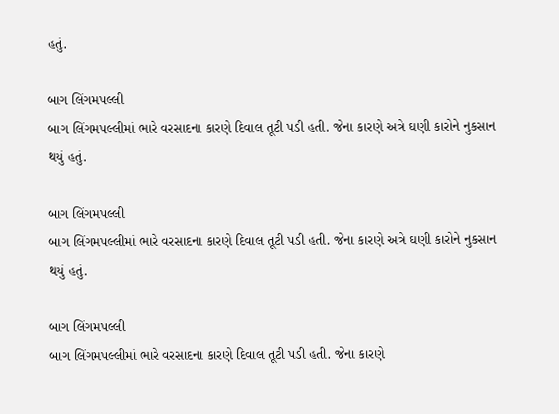હતું.

બાગ લિંગમપલ્લી
બાગ લિંગમપલ્લીમાં ભારે વરસાદના કારણે દિવાલ તૂટી પડી હતી. જેના કારણે અત્રે ઘણી કારોને નુકસાન થયું હતું.

બાગ લિંગમપલ્લી
બાગ લિંગમપલ્લીમાં ભારે વરસાદના કારણે દિવાલ તૂટી પડી હતી. જેના કારણે અત્રે ઘણી કારોને નુકસાન થયું હતું.

બાગ લિંગમપલ્લી
બાગ લિંગમપલ્લીમાં ભારે વરસાદના કારણે દિવાલ તૂટી પડી હતી. જેના કારણે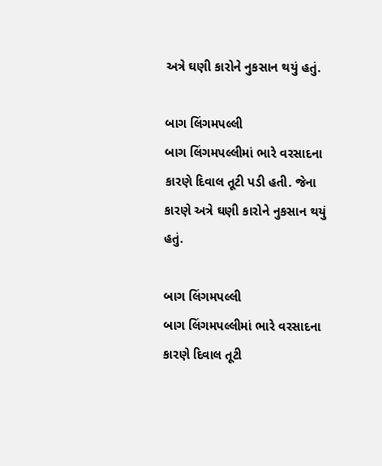અત્રે ઘણી કારોને નુકસાન થયું હતું.

બાગ લિંગમપલ્લી
બાગ લિંગમપલ્લીમાં ભારે વરસાદના કારણે દિવાલ તૂટી પડી હતી. જેના કારણે અત્રે ઘણી કારોને નુકસાન થયું હતું.

બાગ લિંગમપલ્લી
બાગ લિંગમપલ્લીમાં ભારે વરસાદના કારણે દિવાલ તૂટી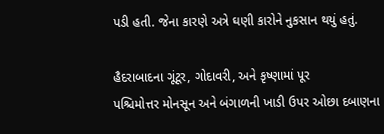પડી હતી. જેના કારણે અત્રે ઘણી કારોને નુકસાન થયું હતું.

હૈદરાબાદના ગૂંટૂર, ગોદાવરી, અને કૃષ્ણામાં પૂર
પશ્ચિમોત્તર મોનસૂન અને બંગાળની ખાડી ઉપર ઓછા દબાણના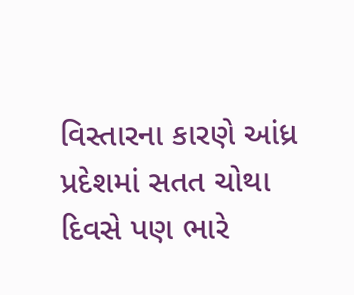વિસ્તારના કારણે આંધ્ર પ્રદેશમાં સતત ચોથા દિવસે પણ ભારે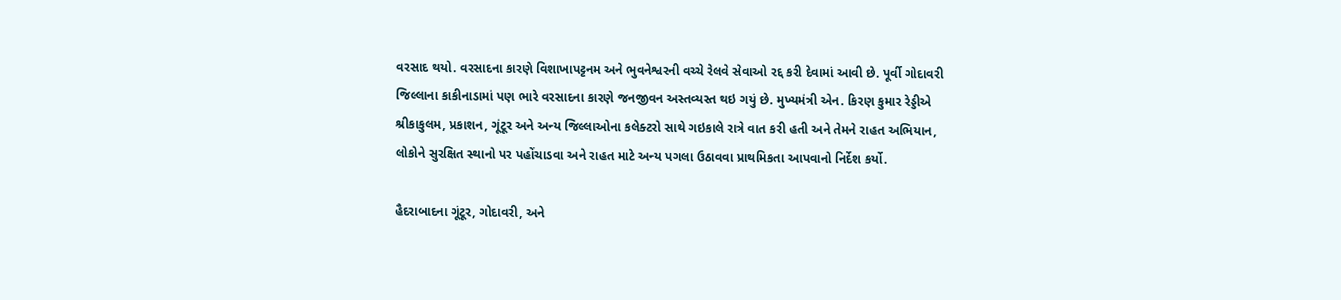વરસાદ થયો. વરસાદના કારણે વિશાખાપટ્ટનમ અને ભુવનેશ્વરની વચ્ચે રેલવે સેવાઓ રદ્દ કરી દેવામાં આવી છે. પૂર્વી ગોદાવરી જિલ્લાના કાકીનાડામાં પણ ભારે વરસાદના કારણે જનજીવન અસ્તવ્યસ્ત થઇ ગયું છે. મુખ્યમંત્રી એન. કિરણ કુમાર રેડ્ડીએ શ્રીકાકુલમ, પ્રકાશન, ગૂંટૂર અને અન્ય જિલ્લાઓના કલેક્ટરો સાથે ગઇકાલે રાત્રે વાત કરી હતી અને તેમને રાહત અભિયાન, લોકોને સુરક્ષિત સ્થાનો પર પહોંચાડવા અને રાહત માટે અન્ય પગલા ઉઠાવવા પ્રાથમિકતા આપવાનો નિર્દેશ કર્યો.

હૈદરાબાદના ગૂંટૂર, ગોદાવરી, અને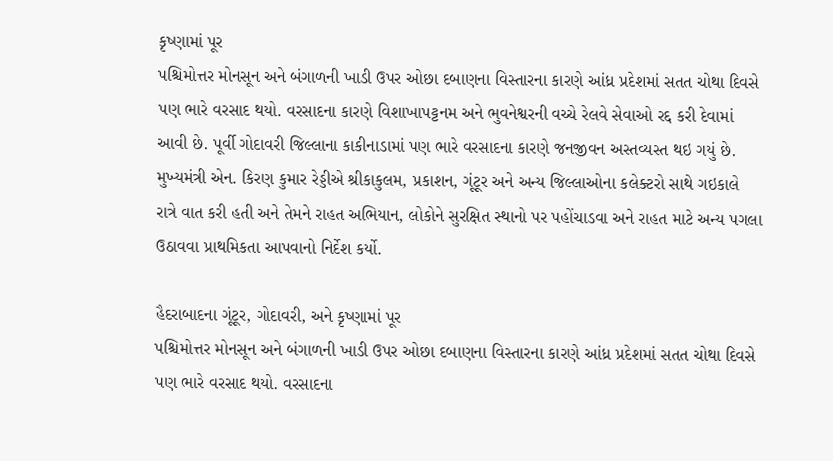કૃષ્ણામાં પૂર
પશ્ચિમોત્તર મોનસૂન અને બંગાળની ખાડી ઉપર ઓછા દબાણના વિસ્તારના કારણે આંધ્ર પ્રદેશમાં સતત ચોથા દિવસે પણ ભારે વરસાદ થયો. વરસાદના કારણે વિશાખાપટ્ટનમ અને ભુવનેશ્વરની વચ્ચે રેલવે સેવાઓ રદ્દ કરી દેવામાં આવી છે. પૂર્વી ગોદાવરી જિલ્લાના કાકીનાડામાં પણ ભારે વરસાદના કારણે જનજીવન અસ્તવ્યસ્ત થઇ ગયું છે. મુખ્યમંત્રી એન. કિરણ કુમાર રેડ્ડીએ શ્રીકાકુલમ, પ્રકાશન, ગૂંટૂર અને અન્ય જિલ્લાઓના કલેક્ટરો સાથે ગઇકાલે રાત્રે વાત કરી હતી અને તેમને રાહત અભિયાન, લોકોને સુરક્ષિત સ્થાનો પર પહોંચાડવા અને રાહત માટે અન્ય પગલા ઉઠાવવા પ્રાથમિકતા આપવાનો નિર્દેશ કર્યો.

હૈદરાબાદના ગૂંટૂર, ગોદાવરી, અને કૃષ્ણામાં પૂર
પશ્ચિમોત્તર મોનસૂન અને બંગાળની ખાડી ઉપર ઓછા દબાણના વિસ્તારના કારણે આંધ્ર પ્રદેશમાં સતત ચોથા દિવસે પણ ભારે વરસાદ થયો. વરસાદના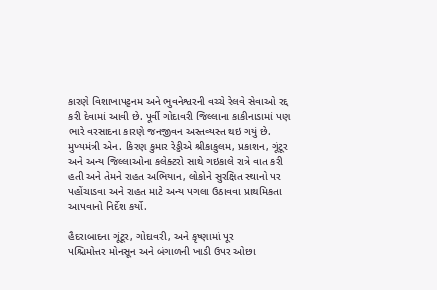કારણે વિશાખાપટ્ટનમ અને ભુવનેશ્વરની વચ્ચે રેલવે સેવાઓ રદ્દ કરી દેવામાં આવી છે. પૂર્વી ગોદાવરી જિલ્લાના કાકીનાડામાં પણ ભારે વરસાદના કારણે જનજીવન અસ્તવ્યસ્ત થઇ ગયું છે. મુખ્યમંત્રી એન. કિરણ કુમાર રેડ્ડીએ શ્રીકાકુલમ, પ્રકાશન, ગૂંટૂર અને અન્ય જિલ્લાઓના કલેક્ટરો સાથે ગઇકાલે રાત્રે વાત કરી હતી અને તેમને રાહત અભિયાન, લોકોને સુરક્ષિત સ્થાનો પર પહોંચાડવા અને રાહત માટે અન્ય પગલા ઉઠાવવા પ્રાથમિકતા આપવાનો નિર્દેશ કર્યો.

હૈદરાબાદના ગૂંટૂર, ગોદાવરી, અને કૃષ્ણામાં પૂર
પશ્ચિમોત્તર મોનસૂન અને બંગાળની ખાડી ઉપર ઓછા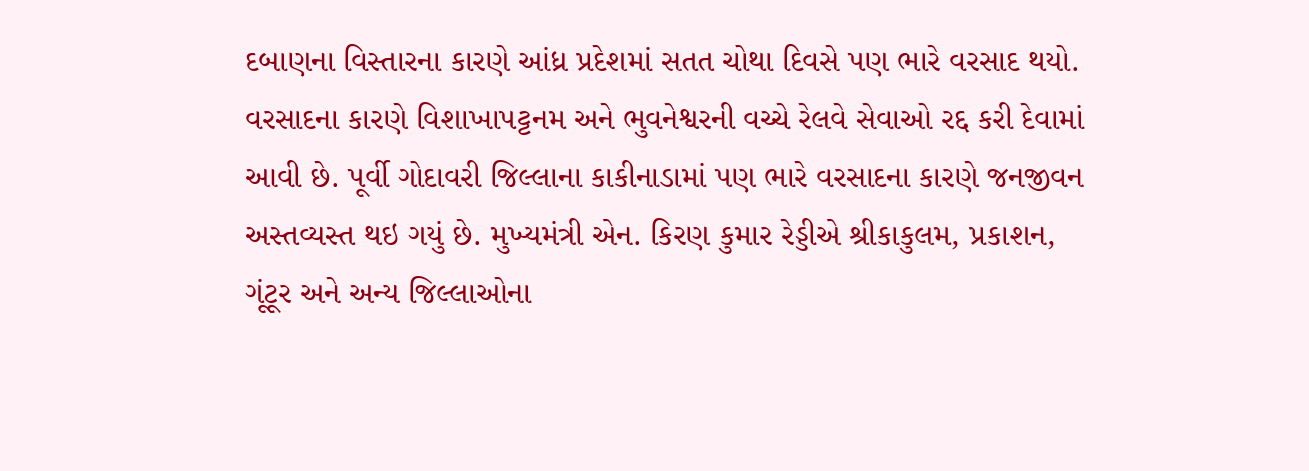દબાણના વિસ્તારના કારણે આંધ્ર પ્રદેશમાં સતત ચોથા દિવસે પણ ભારે વરસાદ થયો. વરસાદના કારણે વિશાખાપટ્ટનમ અને ભુવનેશ્વરની વચ્ચે રેલવે સેવાઓ રદ્દ કરી દેવામાં આવી છે. પૂર્વી ગોદાવરી જિલ્લાના કાકીનાડામાં પણ ભારે વરસાદના કારણે જનજીવન અસ્તવ્યસ્ત થઇ ગયું છે. મુખ્યમંત્રી એન. કિરણ કુમાર રેડ્ડીએ શ્રીકાકુલમ, પ્રકાશન, ગૂંટૂર અને અન્ય જિલ્લાઓના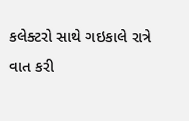કલેક્ટરો સાથે ગઇકાલે રાત્રે વાત કરી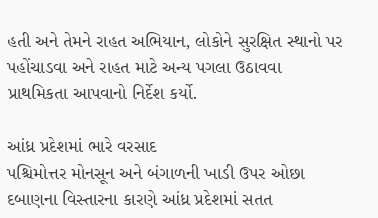હતી અને તેમને રાહત અભિયાન, લોકોને સુરક્ષિત સ્થાનો પર પહોંચાડવા અને રાહત માટે અન્ય પગલા ઉઠાવવા પ્રાથમિકતા આપવાનો નિર્દેશ કર્યો.

આંધ્ર પ્રદેશમાં ભારે વરસાદ
પશ્ચિમોત્તર મોનસૂન અને બંગાળની ખાડી ઉપર ઓછા દબાણના વિસ્તારના કારણે આંધ્ર પ્રદેશમાં સતત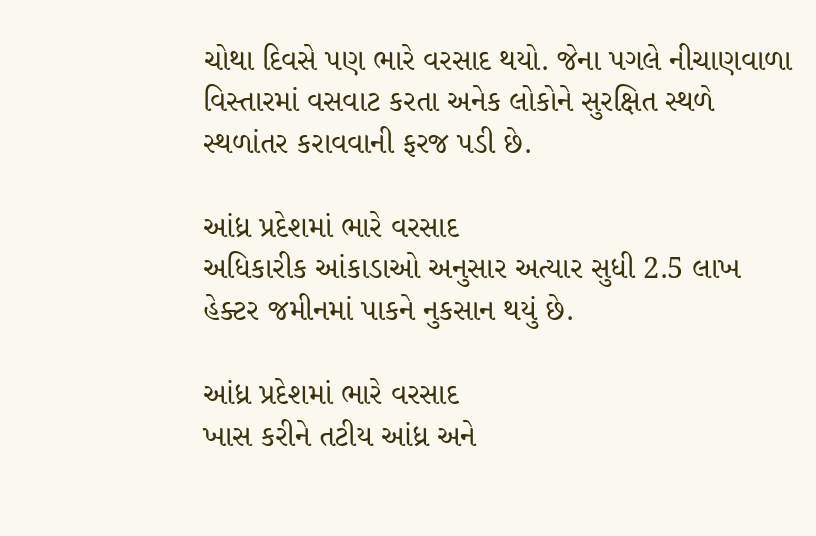ચોથા દિવસે પણ ભારે વરસાદ થયો. જેના પગલે નીચાણવાળા વિસ્તારમાં વસવાટ કરતા અનેક લોકોને સુરક્ષિત સ્થળે સ્થળાંતર કરાવવાની ફરજ પડી છે.

આંધ્ર પ્રદેશમાં ભારે વરસાદ
અધિકારીક આંકાડાઓ અનુસાર અત્યાર સુધી 2.5 લાખ હેક્ટર જમીનમાં પાકને નુકસાન થયું છે.

આંધ્ર પ્રદેશમાં ભારે વરસાદ
ખાસ કરીને તટીય આંધ્ર અને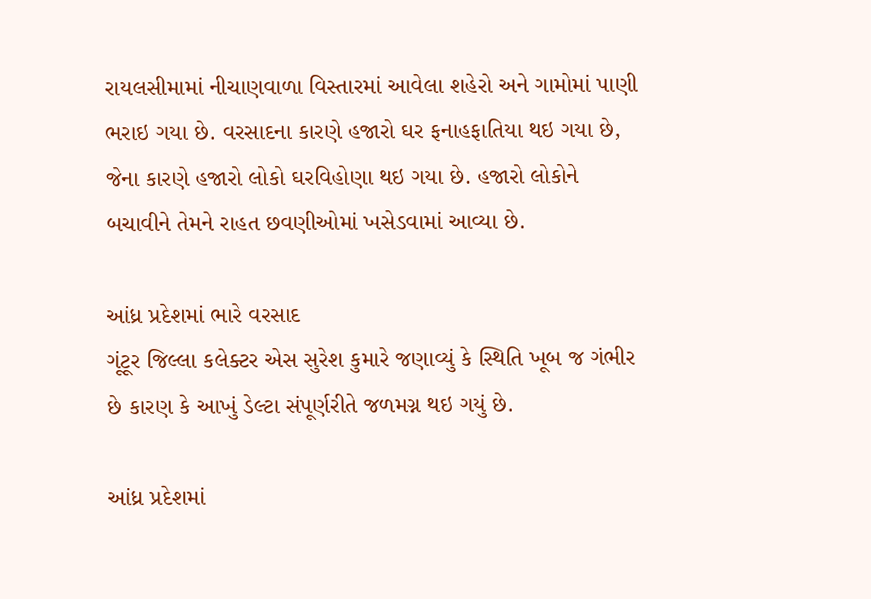રાયલસીમામાં નીચાણવાળા વિસ્તારમાં આવેલા શહેરો અને ગામોમાં પાણી ભરાઇ ગયા છે. વરસાદના કારણે હજારો ઘર ફનાહફાતિયા થઇ ગયા છે, જેના કારણે હજારો લોકો ઘરવિહોણા થઇ ગયા છે. હજારો લોકોને બચાવીને તેમને રાહત છવણીઓમાં ખસેડવામાં આવ્યા છે.

આંધ્ર પ્રદેશમાં ભારે વરસાદ
ગૂંટૂર જિલ્લા કલેક્ટર એસ સુરેશ કુમારે જણાવ્યું કે સ્થિતિ ખૂબ જ ગંભીર છે કારણ કે આખું ડેલ્ટા સંપૂર્ણરીતે જળમગ્ન થઇ ગયું છે.

આંધ્ર પ્રદેશમાં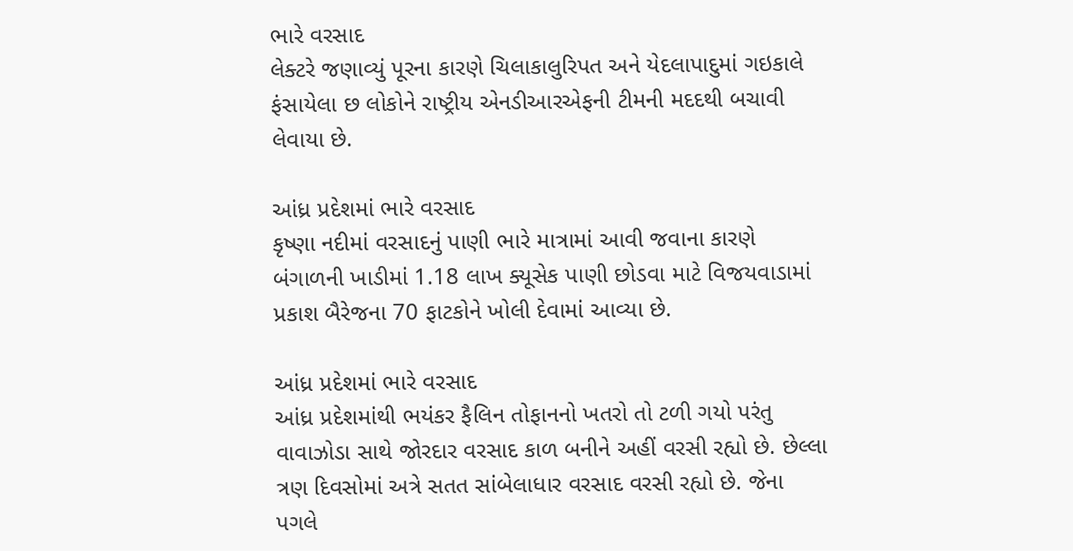ભારે વરસાદ
લેક્ટરે જણાવ્યું પૂરના કારણે ચિલાકાલુરિપત અને યેદલાપાદુમાં ગઇકાલે ફંસાયેલા છ લોકોને રાષ્ટ્રીય એનડીઆરએફની ટીમની મદદથી બચાવી લેવાયા છે.

આંધ્ર પ્રદેશમાં ભારે વરસાદ
કૃષ્ણા નદીમાં વરસાદનું પાણી ભારે માત્રામાં આવી જવાના કારણે બંગાળની ખાડીમાં 1.18 લાખ ક્યૂસેક પાણી છોડવા માટે વિજયવાડામાં પ્રકાશ બૈરેજના 70 ફાટકોને ખોલી દેવામાં આવ્યા છે.

આંધ્ર પ્રદેશમાં ભારે વરસાદ
આંધ્ર પ્રદેશમાંથી ભયંકર ફૈલિન તોફાનનો ખતરો તો ટળી ગયો પરંતુ વાવાઝોડા સાથે જોરદાર વરસાદ કાળ બનીને અહીં વરસી રહ્યો છે. છેલ્લા ત્રણ દિવસોમાં અત્રે સતત સાંબેલાધાર વરસાદ વરસી રહ્યો છે. જેના પગલે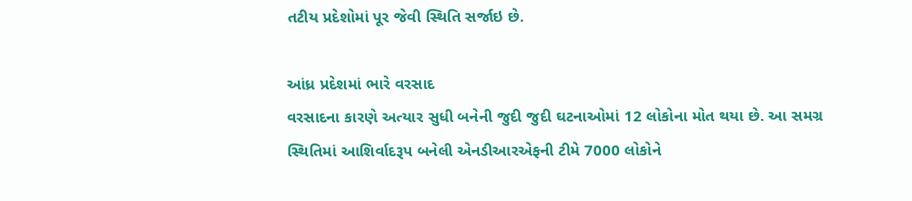તટીય પ્રદેશોમાં પૂર જેવી સ્થિતિ સર્જાઇ છે.

આંધ્ર પ્રદેશમાં ભારે વરસાદ
વરસાદના કારણે અત્યાર સુધી બનેની જુદી જુદી ઘટનાઓમાં 12 લોકોના મોત થયા છે. આ સમગ્ર સ્થિતિમાં આશિર્વાદરૂપ બનેલી એનડીઆરએફની ટીમે 7000 લોકોને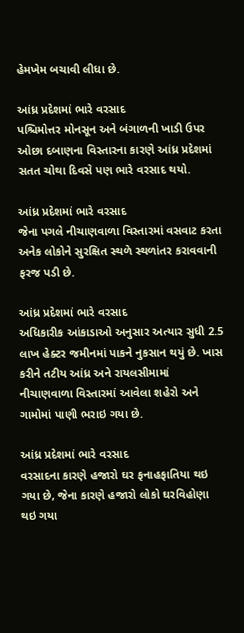હેમખેમ બચાવી લીધા છે.

આંધ્ર પ્રદેશમાં ભારે વરસાદ
પશ્ચિમોત્તર મોનસૂન અને બંગાળની ખાડી ઉપર ઓછા દબાણના વિસ્તારના કારણે આંધ્ર પ્રદેશમાં સતત ચોથા દિવસે પણ ભારે વરસાદ થયો.

આંધ્ર પ્રદેશમાં ભારે વરસાદ
જેના પગલે નીચાણવાળા વિસ્તારમાં વસવાટ કરતા અનેક લોકોને સુરક્ષિત સ્થળે સ્થળાંતર કરાવવાની ફરજ પડી છે.

આંધ્ર પ્રદેશમાં ભારે વરસાદ
અધિકારીક આંકાડાઓ અનુસાર અત્યાર સુધી 2.5 લાખ હેક્ટર જમીનમાં પાકને નુકસાન થયું છે. ખાસ કરીને તટીય આંધ્ર અને રાયલસીમામાં નીચાણવાળા વિસ્તારમાં આવેલા શહેરો અને ગામોમાં પાણી ભરાઇ ગયા છે.

આંધ્ર પ્રદેશમાં ભારે વરસાદ
વરસાદના કારણે હજારો ઘર ફનાહફાતિયા થઇ ગયા છે, જેના કારણે હજારો લોકો ઘરવિહોણા થઇ ગયા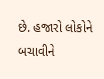છે. હજારો લોકોને બચાવીને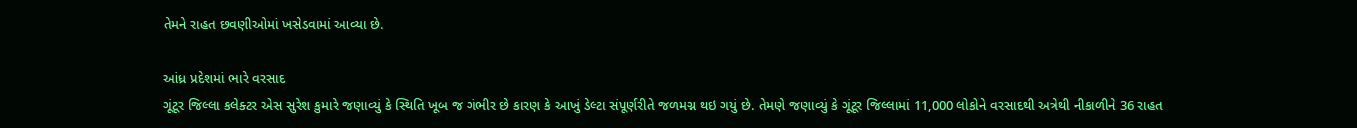તેમને રાહત છવણીઓમાં ખસેડવામાં આવ્યા છે.

આંધ્ર પ્રદેશમાં ભારે વરસાદ
ગૂંટૂર જિલ્લા કલેક્ટર એસ સુરેશ કુમારે જણાવ્યું કે સ્થિતિ ખૂબ જ ગંભીર છે કારણ કે આખું ડેલ્ટા સંપૂર્ણરીતે જળમગ્ન થઇ ગયું છે. તેમણે જણાવ્યું કે ગૂંટૂર જિલ્લામાં 11,000 લોકોને વરસાદથી અત્રેથી નીકાળીને 36 રાહત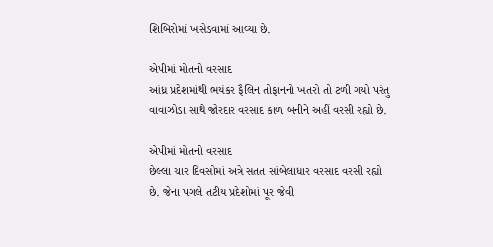શિબિરોમાં ખસેડવામાં આવ્યા છે.

એપીમાં મોતનો વરસાદ
આંધ્ર પ્રદેશમાંથી ભયંકર ફૈલિન તોફાનનો ખતરો તો ટળી ગયો પરંતુ વાવાઝોડા સાથે જોરદાર વરસાદ કાળ બનીને અહીં વરસી રહ્યો છે.

એપીમાં મોતનો વરસાદ
છેલ્લા ચાર દિવસોમાં અત્રે સતત સાંબેલાધાર વરસાદ વરસી રહ્યો છે. જેના પગલે તટીય પ્રદેશોમાં પૂર જેવી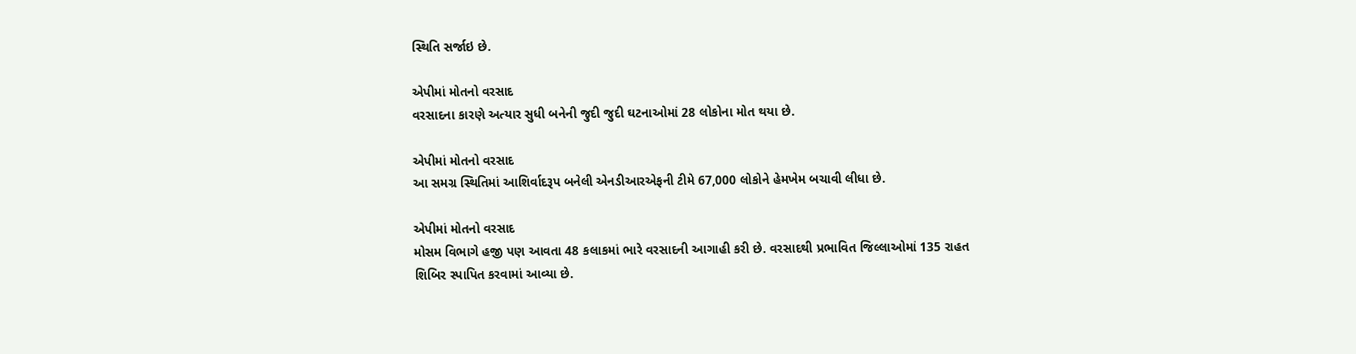સ્થિતિ સર્જાઇ છે.

એપીમાં મોતનો વરસાદ
વરસાદના કારણે અત્યાર સુધી બનેની જુદી જુદી ઘટનાઓમાં 28 લોકોના મોત થયા છે.

એપીમાં મોતનો વરસાદ
આ સમગ્ર સ્થિતિમાં આશિર્વાદરૂપ બનેલી એનડીઆરએફની ટીમે 67,000 લોકોને હેમખેમ બચાવી લીધા છે.

એપીમાં મોતનો વરસાદ
મોસમ વિભાગે હજી પણ આવતા 48 કલાકમાં ભારે વરસાદની આગાહી કરી છે. વરસાદથી પ્રભાવિત જિલ્લાઓમાં 135 રાહત શિબિર સ્પાપિત કરવામાં આવ્યા છે.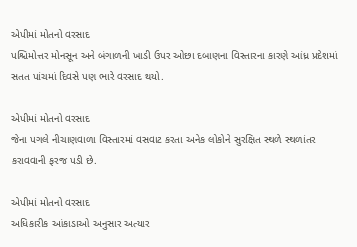એપીમાં મોતનો વરસાદ
પશ્ચિમોત્તર મોનસૂન અને બંગાળની ખાડી ઉપર ઓછા દબાણના વિસ્તારના કારણે આંધ્ર પ્રદેશમાં સતત પાંચમાં દિવસે પણ ભારે વરસાદ થયો.

એપીમાં મોતનો વરસાદ
જેના પગલે નીચાણવાળા વિસ્તારમાં વસવાટ કરતા અનેક લોકોને સુરક્ષિત સ્થળે સ્થળાંતર કરાવવાની ફરજ પડી છે.

એપીમાં મોતનો વરસાદ
અધિકારીક આંકાડાઓ અનુસાર અત્યાર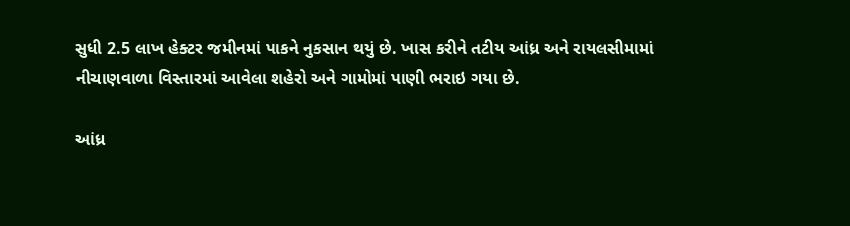સુધી 2.5 લાખ હેક્ટર જમીનમાં પાકને નુકસાન થયું છે. ખાસ કરીને તટીય આંધ્ર અને રાયલસીમામાં નીચાણવાળા વિસ્તારમાં આવેલા શહેરો અને ગામોમાં પાણી ભરાઇ ગયા છે.

આંધ્ર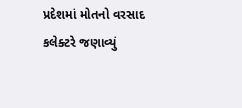પ્રદેશમાં મોતનો વરસાદ
કલેક્ટરે જણાવ્યું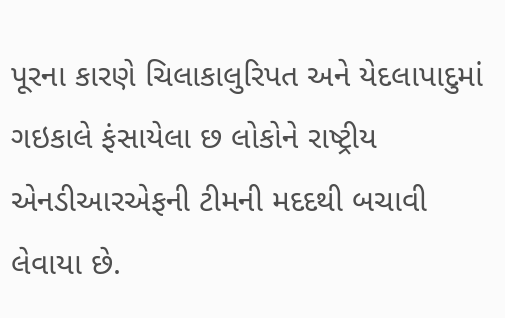પૂરના કારણે ચિલાકાલુરિપત અને યેદલાપાદુમાં ગઇકાલે ફંસાયેલા છ લોકોને રાષ્ટ્રીય એનડીઆરએફની ટીમની મદદથી બચાવી લેવાયા છે.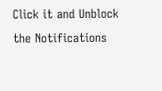Click it and Unblock the Notifications